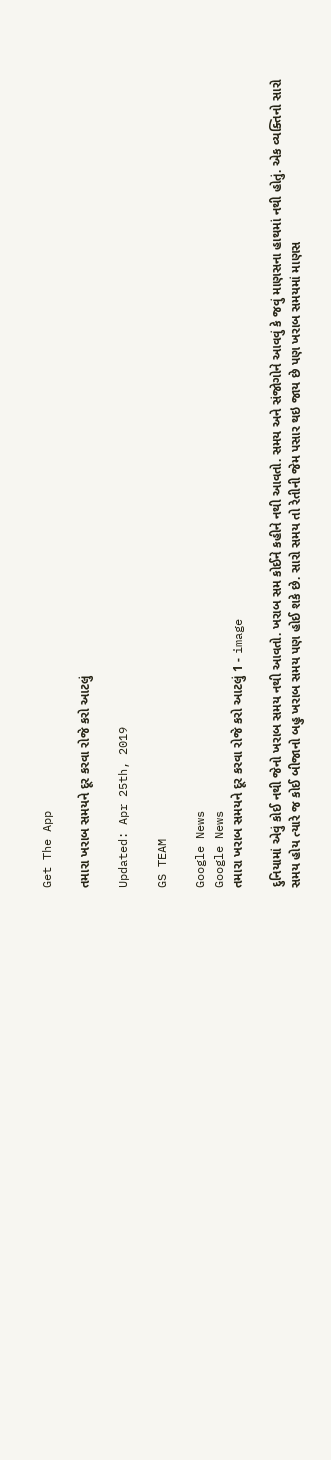Get The App

તમારા ખરાબ સમયને દૂર કરવા રોજે કરો આટલું

Updated: Apr 25th, 2019

GS TEAM

Google News
Google News
તમારા ખરાબ સમયને દૂર કરવા રોજે કરો આટલું 1 - image

દુનિયામાં એવું કોઈ નથી જેનો ખરાબ સમય નથી આવતો. ખરાબ સમ કોઈને કહીને નથી આવતો. સમય અને સંજોગોને આવવું કે જવું માણસના હાથમાં નથી હોતું. એક વ્યક્તિનો સારો સમય હોય ત્યારે જ કોઈ બીજાનો બહુ ખરાબ સમય પણ હોઈ શકે છે. સારો સમય તો રેતીની જેમ પસાર થઇ જાય છે પણ ખરાબ સમયમાં માણસ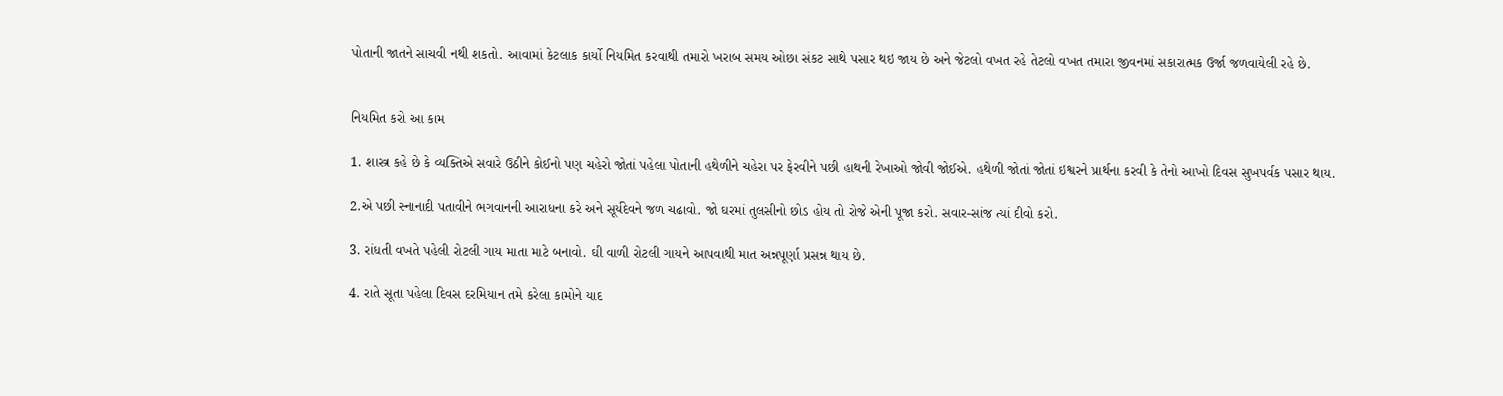પોતાની જાતને સાચવી નથી શકતો. આવામાં કેટલાક કાર્યો નિયમિત કરવાથી તમારો ખરાબ સમય ઓછા સંકટ સાથે પસાર થઇ જાય છે અને જેટલો વખત રહે તેટલો વખત તમારા જીવનમાં સકારાત્મક ઉર્જા જળવાયેલી રહે છે.


નિયમિત કરો આ કામ

1. શાસ્ત્ર કહે છે કે વ્યક્તિએ સવારે ઉઠીને કોઈનો પણ ચહેરો જોતાં પહેલા પોતાની હથેળીને ચહેરા પર ફેરવીને પછી હાથની રેખાઓ જોવી જોઈએ. હથેળી જોતાં જોતાં ઇશ્વરને પ્રાર્થના કરવી કે તેનો આખો દિવસ સુખપર્વક પસાર થાય.

2.એ પછી સ્નાનાદી પતાવીને ભગવાનની આરાધના કરે અને સૂર્યદેવને જળ ચઢાવો. જો ઘરમાં તુલસીનો છોડ હોય તો રોજે એની પૂજા કરો. સવાર-સાંજ ત્યાં દીવો કરો.

3. રાંધતી વખતે પહેલી રોટલી ગાય માતા માટે બનાવો. ઘી વાળી રોટલી ગાયને આપવાથી માત અન્નપૂર્ણા પ્રસન્ન થાય છે.

4. રાતે સૂતા પહેલા દિવસ દરમિયાન તમે કરેલા કામોને યાદ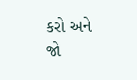કરો અને જો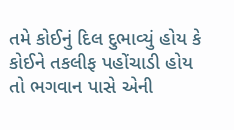તમે કોઈનું દિલ દુભાવ્યું હોય કે કોઈને તકલીફ પહોંચાડી હોય તો ભગવાન પાસે એની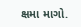ક્ષમા માગો.